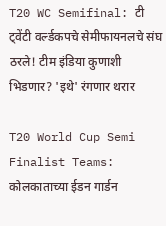T20 WC Semifinal: टी ट्वेंटी वर्ल्डकपचे सेमीफायनलचे संघ ठरले! टीम इंडिया कुणाशी भिडणार? 'इथे' रंगणार थरार

T20 World Cup Semi Finalist Teams: कोलकाताच्या ईडन गार्डन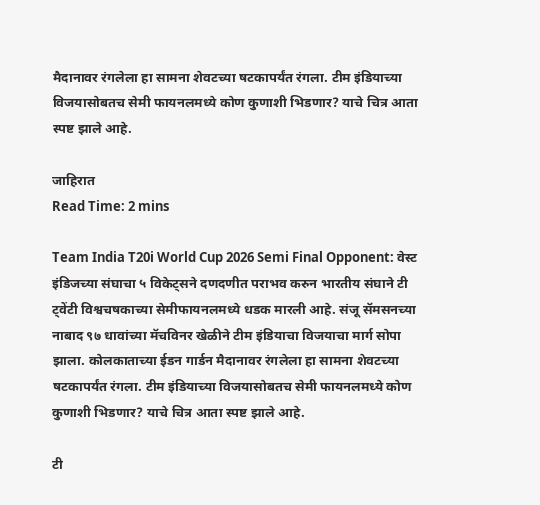मैदानावर रंगलेला हा सामना शेवटच्या षटकापर्यंत रंगला. टीम इंडियाच्या विजयासोबतच सेमी फायनलमध्ये कोण कुणाशी भिडणार? याचे चित्र आता स्पष्ट झाले आहे.

जाहिरात
Read Time: 2 mins

Team India T20i World Cup 2026 Semi Final Opponent: वेस्ट इंडिजच्या संघाचा ५ विकेट्सने दणदणीत पराभव करुन भारतीय संघाने टी ट्वेंटी विश्वचषकाच्या सेमीफायनलमध्ये धडक मारली आहे. संजू सॅमसनच्या नाबाद ९७ धावांच्या मॅचविनर खेळीने टीम इंडियाचा विजयाचा मार्ग सोपा झाला. कोलकाताच्या ईडन गार्डन मैदानावर रंगलेला हा सामना शेवटच्या षटकापर्यंत रंगला. टीम इंडियाच्या विजयासोबतच सेमी फायनलमध्ये कोण कुणाशी भिडणार? याचे चित्र आता स्पष्ट झाले आहे.

टी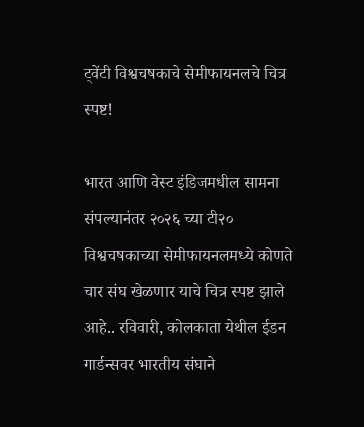ट्वेंटी विश्वचषकाचे सेमीफायनलचे चित्र स्पष्ट!

भारत आणि वेस्ट इंडिजमधील सामना संपल्यानंतर २०२६ च्या टी२० विश्वचषकाच्या सेमीफायनलमध्ये कोणते चार संघ खेळणार याचे चित्र स्पष्ट झाले आहे.. रविवारी, कोलकाता येथील ईडन गार्डन्सवर भारतीय संघाने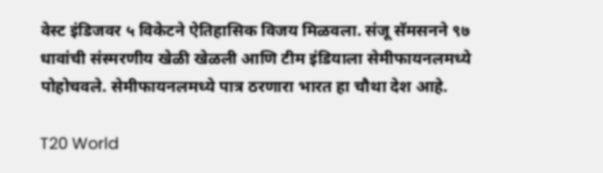वेस्ट इंडिजवर ५ विकेटने ऐतिहासिक विजय मिळवला. संजू सॅमसनने ९७ धावांची संस्मरणीय खेळी खेळली आणि टीम इंडियाला सेमीफायनलमध्ये पोहोचवले. सेमीफायनलमध्ये पात्र ठरणारा भारत हा चौथा देश आहे.

T20 World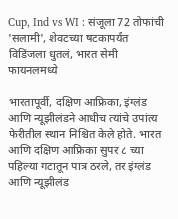Cup, Ind vs WI : संजूला 72 तोफांची 'सलामी', शेवटच्या षटकापर्यंत विडिंजला धुतलं, भारत सेमी फायनलमध्ये

भारतापूर्वी, दक्षिण आफ्रिका, इंग्लंड आणि न्यूझीलंडने आधीच त्यांचे उपांत्य फेरीतील स्थान निश्चित केले होते. भारत आणि दक्षिण आफ्रिका सुपर ८ च्या पहिल्या गटातून पात्र ठरले, तर इंग्लंड आणि न्यूझीलंड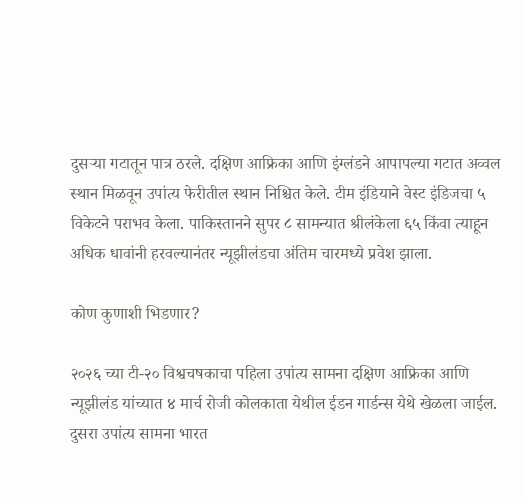दुसऱ्या गटातून पात्र ठरले. दक्षिण आफ्रिका आणि इंग्लंडने आपापल्या गटात अव्वल स्थान मिळवून उपांत्य फेरीतील स्थान निश्चित केले. टीम इंडियाने वेस्ट इंडिजचा ५ विकेटने पराभव केला. पाकिस्तानने सुपर ८ सामन्यात श्रीलंकेला ६५ किंवा त्याहून अधिक धावांनी हरवल्यानंतर न्यूझीलंडचा अंतिम चारमध्ये प्रवेश झाला.

कोण कुणाशी भिडणार?

२०२६ च्या टी-२० विश्वचषकाचा पहिला उपांत्य सामना दक्षिण आफ्रिका आणि न्यूझीलंड यांच्यात ४ मार्च रोजी कोलकाता येथील ईडन गार्डन्स येथे खेळला जाईल. दुसरा उपांत्य सामना भारत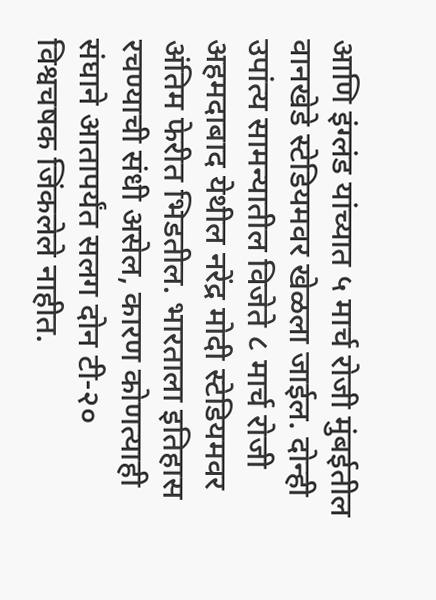आणि इंग्लंड यांच्यात ५ मार्च रोजी मुंबईतील वानखेडे स्टेडियमवर खेळला जाईल. दोन्ही उपांत्य सामन्यातील विजेते ८ मार्च रोजी अहमदाबाद येथील नरेंद्र मोदी स्टेडियमवर अंतिम फेरीत भिडतील. भारताला इतिहास रचण्याची संधी असेल, कारण कोणत्याही संघाने आतापर्यंत सलग दोन टी-२० विश्वचषक जिंकलेले नाहीत.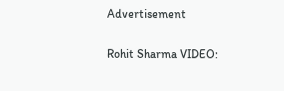Advertisement

Rohit Sharma VIDEO: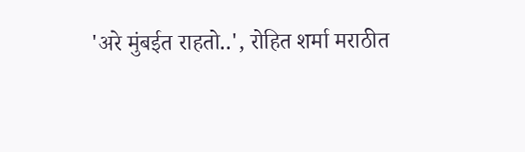'अरे मुंबईत राहतो..', रोहित शर्मा मराठीत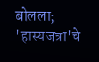बोलला; 'हास्यजत्रा'चे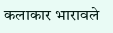कलाकार भारावले